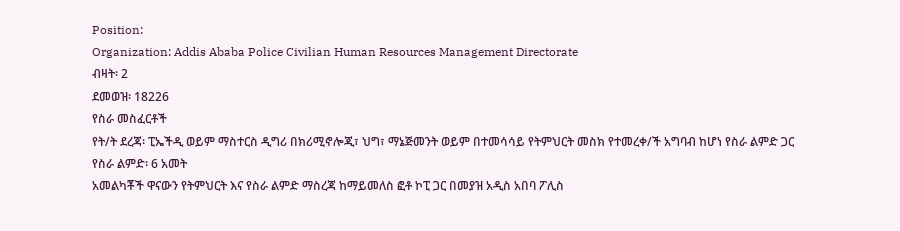Position:
Organization: Addis Ababa Police Civilian Human Resources Management Directorate
ብዛት፡ 2
ደመወዝ፡ 18226
የስራ መስፈርቶች
የት/ት ደረጃ፡ ፒኤችዲ ወይም ማስተርስ ዲግሪ በክሪሚኖሎጂ፣ ህግ፣ ማኔጅመንት ወይም በተመሳሳይ የትምህርት መስክ የተመረቀ/ች አግባብ ከሆነ የስራ ልምድ ጋር
የስራ ልምድ፡ 6 አመት
አመልካቾች ዋናውን የትምህርት እና የስራ ልምድ ማስረጃ ከማይመለስ ፎቶ ኮፒ ጋር በመያዝ አዲስ አበባ ፖሊስ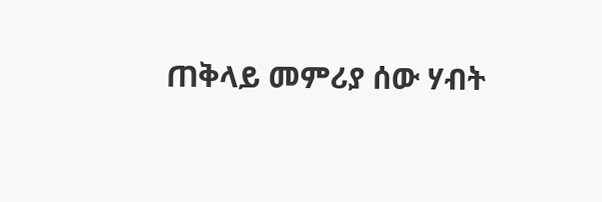ጠቅላይ መምሪያ ሰው ሃብት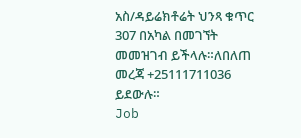አስ/ዳይሬክቶሬት ህንጻ ቁጥር 307 በአካል በመገኘት መመዝገብ ይችላሉ።ለበለጠ መረጃ +25111711036 ይደውሉ።
Job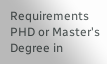Requirements PHD or Master's Degree in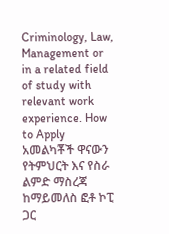Criminology, Law, Management or in a related field of study with relevant work experience. How to Apply አመልካቾች ዋናውን የትምህርት እና የስራ ልምድ ማስረጃ ከማይመለስ ፎቶ ኮፒ ጋር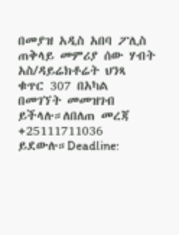በመያዝ አዲስ አበባ ፖሊስ ጠቅላይ መምሪያ ሰው ሃብት አስ/ዳይሬክቶሬት ህንጻ ቁጥር 307 በአካል በመገኘት መመዝገብ ይችላሉ።ለበለጠ መረጃ +25111711036 ይደውሉ።Deadline: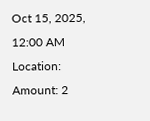Oct 15, 2025, 12:00 AM
Location:
Amount: 2